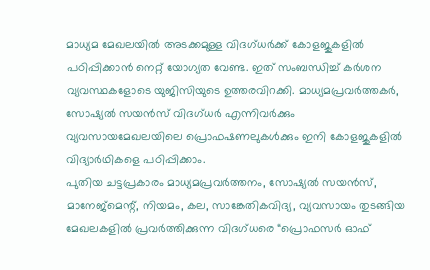മാധ്യമ മേഖലയിൽ അടക്കമുള്ള വിദഗ്ധർക്ക് കോളജുകളിൽ പഠിപ്പിക്കാൻ നെറ്റ് യോഗ്യത വേണ്ട. ഇത് സംബന്ധിച്ച് കർശന വ്യവസ്ഥകളോടെ യുജിസിയുടെ ഉത്തരവിറക്കി. മാധ്യമപ്രവർത്തകർ, സോഷ്യൽ സയൻസ് വിദഗ്ധർ എന്നിവർക്കും വ്യവസായമേഖലയിലെ പ്രൊഫഷണലുകൾക്കും ഇനി കോളജുകളിൽ വിദ്യാർഥികളെ പഠിപ്പിക്കാം.
പുതിയ ചട്ടപ്രകാരം മാധ്യമപ്രവർത്തനം, സോഷ്യൽ സയൻസ്, മാനേജ്മെന്റ്, നിയമം, കല, സാങ്കേതികവിദ്യ, വ്യവസായം തുടങ്ങിയ മേഖലകളിൽ പ്രവർത്തിക്കുന്ന വിദഗ്ധരെ “പ്രൊഫസർ ഓഫ്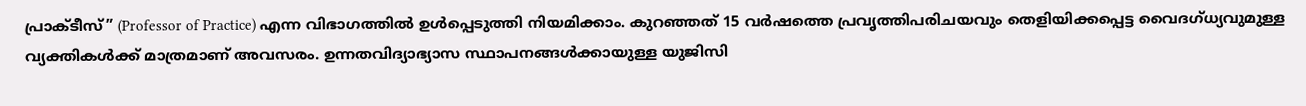പ്രാക്ടീസ്” (Professor of Practice) എന്ന വിഭാഗത്തിൽ ഉൾപ്പെടുത്തി നിയമിക്കാം. കുറഞ്ഞത് 15 വർഷത്തെ പ്രവൃത്തിപരിചയവും തെളിയിക്കപ്പെട്ട വൈദഗ്ധ്യവുമുള്ള വ്യക്തികൾക്ക് മാത്രമാണ് അവസരം. ഉന്നതവിദ്യാഭ്യാസ സ്ഥാപനങ്ങൾക്കായുള്ള യുജിസി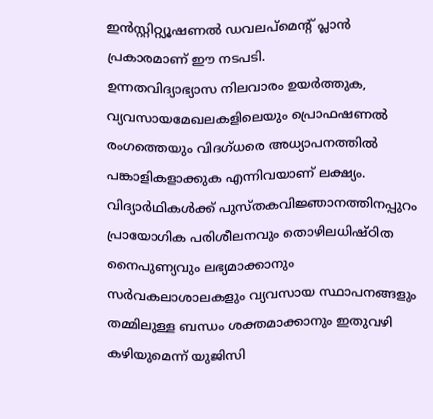ഇൻസ്റ്റിറ്റ്യൂഷണൽ ഡവലപ്മെന്റ് പ്ലാൻ പ്രകാരമാണ് ഈ നടപടി.
ഉന്നതവിദ്യാഭ്യാസ നിലവാരം ഉയർത്തുക, വ്യവസായമേഖലകളിലെയും പ്രൊഫഷണൽ രംഗത്തെയും വിദഗ്ധരെ അധ്യാപനത്തിൽ പങ്കാളികളാക്കുക എന്നിവയാണ് ലക്ഷ്യം.
വിദ്യാർഥികൾക്ക് പുസ്തകവിജ്ഞാനത്തിനപ്പുറം പ്രായോഗിക പരിശീലനവും തൊഴിലധിഷ്ഠിത നൈപുണ്യവും ലഭ്യമാക്കാനും സർവകലാശാലകളും വ്യവസായ സ്ഥാപനങ്ങളും തമ്മിലുള്ള ബന്ധം ശക്തമാക്കാനും ഇതുവഴി കഴിയുമെന്ന് യുജിസി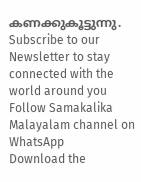കണക്കുകൂട്ടുന്നു.
Subscribe to our Newsletter to stay connected with the world around you
Follow Samakalika Malayalam channel on WhatsApp
Download the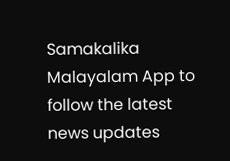Samakalika Malayalam App to follow the latest news updates